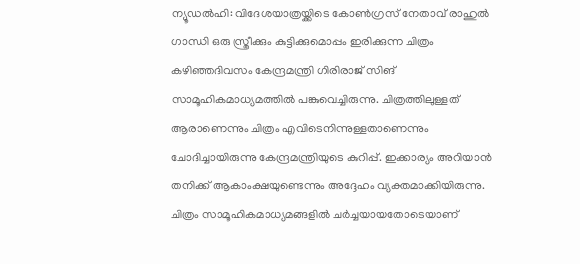ന്യൂഡൽഹി: വിദേശയാത്രയ്ക്കിടെ കോൺഗ്രസ് നേതാവ് രാഹുൽ ഗാന്ധി ഒരു സ്ത്രീക്കും കുട്ടിക്കുമൊപ്പം ഇരിക്കുന്ന ചിത്രം കഴിഞ്ഞദിവസം കേന്ദ്രമന്ത്രി ഗിരിരാജ് സിങ് സാമൂഹികമാധ്യമത്തിൽ പങ്കുവെച്ചിരുന്നു. ചിത്രത്തിലുള്ളത് ആരാണെന്നും ചിത്രം എവിടെനിന്നുള്ളതാണെന്നും ചോദിച്ചായിരുന്നു കേന്ദ്രമന്ത്രിയുടെ കുറിപ്പ്. ഇക്കാര്യം അറിയാൻ തനിക്ക് ആകാംക്ഷയുണ്ടെന്നും അദ്ദേഹം വ്യക്തമാക്കിയിരുന്നു. ചിത്രം സാമൂഹികമാധ്യമങ്ങളിൽ ചർച്ചയായതോടെയാണ്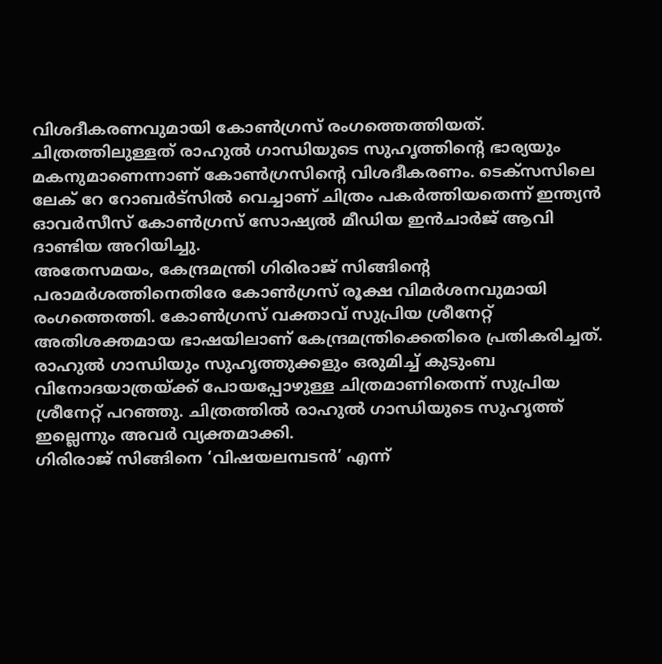വിശദീകരണവുമായി കോൺഗ്രസ് രംഗത്തെത്തിയത്.
ചിത്രത്തിലുള്ളത് രാഹുൽ ഗാന്ധിയുടെ സുഹൃത്തിന്റെ ഭാര്യയും മകനുമാണെന്നാണ് കോൺഗ്രസിന്റെ വിശദീകരണം. ടെക്സസിലെ ലേക് റേ റോബർട്സിൽ വെച്ചാണ് ചിത്രം പകർത്തിയതെന്ന് ഇന്ത്യൻ ഓവർസീസ് കോൺഗ്രസ് സോഷ്യൽ മീഡിയ ഇൻചാർജ് ആവി ദാണ്ടിയ അറിയിച്ചു.
അതേസമയം, കേന്ദ്രമന്ത്രി ഗിരിരാജ് സിങ്ങിന്റെ പരാമർശത്തിനെതിരേ കോൺഗ്രസ് രൂക്ഷ വിമർശനവുമായി രംഗത്തെത്തി. കോൺഗ്രസ് വക്താവ് സുപ്രിയ ശ്രീനേറ്റ് അതിശക്തമായ ഭാഷയിലാണ് കേന്ദ്രമന്ത്രിക്കെതിരെ പ്രതികരിച്ചത്.
രാഹുൽ ഗാന്ധിയും സുഹൃത്തുക്കളും ഒരുമിച്ച് കുടുംബ വിനോദയാത്രയ്ക്ക് പോയപ്പോഴുള്ള ചിത്രമാണിതെന്ന് സുപ്രിയ ശ്രീനേറ്റ് പറഞ്ഞു. ചിത്രത്തിൽ രാഹുൽ ഗാന്ധിയുടെ സുഹൃത്ത് ഇല്ലെന്നും അവർ വ്യക്തമാക്കി.
ഗിരിരാജ് സിങ്ങിനെ ‘വിഷയലമ്പടൻ’ എന്ന്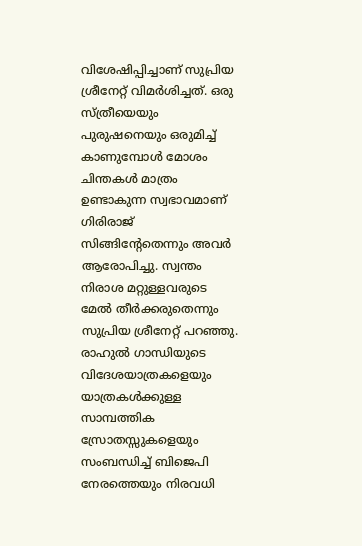വിശേഷിപ്പിച്ചാണ് സുപ്രിയ ശ്രീനേറ്റ് വിമർശിച്ചത്. ഒരു സ്ത്രീയെയും പുരുഷനെയും ഒരുമിച്ച് കാണുമ്പോൾ മോശം ചിന്തകൾ മാത്രം ഉണ്ടാകുന്ന സ്വഭാവമാണ് ഗിരിരാജ് സിങ്ങിന്റേതെന്നും അവർ ആരോപിച്ചു. സ്വന്തം നിരാശ മറ്റുള്ളവരുടെ മേൽ തീർക്കരുതെന്നും സുപ്രിയ ശ്രീനേറ്റ് പറഞ്ഞു.
രാഹുൽ ഗാന്ധിയുടെ വിദേശയാത്രകളെയും യാത്രകൾക്കുള്ള സാമ്പത്തിക സ്രോതസ്സുകളെയും സംബന്ധിച്ച് ബിജെപി നേരത്തെയും നിരവധി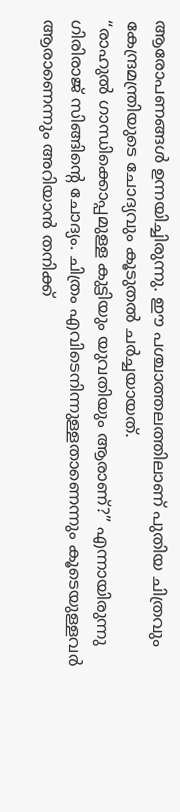ആരോപണങ്ങൾ ഉന്നയിച്ചിരുന്നു. ഈ പശ്ചാത്തലത്തിലാണ് പുതിയ ചിത്രവും കേന്ദ്രമന്ത്രിയുടെ ചോദ്യവും കൂടുതൽ ചർച്ചയായത്.
“രാഹുൽ ഗാന്ധിക്കൊപ്പമുള്ള കുട്ടിയും യുവതിയും ആരാണ്?” എന്നായിരുന്നു ഗിരിരാജ് സിങ്ങിന്റെ ചോദ്യം. ചിത്രം എവിടെനിന്നുള്ളതാണെന്നും കൂടെയുള്ളവർ ആരാണെന്നും അറിയാൻ തനിക്ക്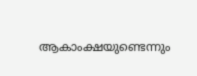ആകാംക്ഷയുണ്ടെന്നും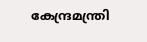കേന്ദ്രമന്ത്രി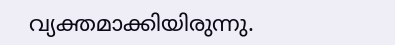വ്യക്തമാക്കിയിരുന്നു.